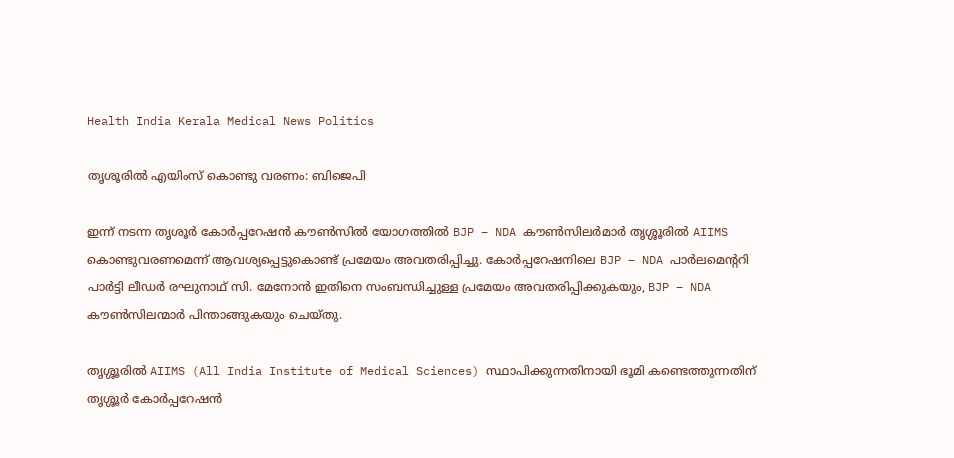Health India Kerala Medical News Politics

തൃശൂരിൽ എയിംസ് കൊണ്ടു വരണം: ബിജെപി

ഇന്ന് നടന്ന തൃശൂർ കോർപ്പറേഷൻ കൗൺസിൽ യോഗത്തിൽ BJP – NDA കൗൺസിലർമാർ തൃശ്ശൂരിൽ AIIMS കൊണ്ടുവരണമെന്ന് ആവശ്യപ്പെട്ടുകൊണ്ട് പ്രമേയം അവതരിപ്പിച്ചു. കോർപ്പറേഷനിലെ BJP – NDA പാർലമെൻ്ററി പാർട്ടി ലീഡർ രഘുനാഥ് സി. മേനോൻ ഇതിനെ സംബന്ധിച്ചുള്ള പ്രമേയം അവതരിപ്പിക്കുകയും, BJP – NDA കൗൺസിലന്മാർ പിന്താങ്ങുകയും ചെയ്തു.

തൃശ്ശൂരിൽ AIIMS (All India Institute of Medical Sciences) സ്ഥാപിക്കുന്നതിനായി ഭൂമി കണ്ടെത്തുന്നതിന് തൃശ്ശൂർ കോർപ്പറേഷൻ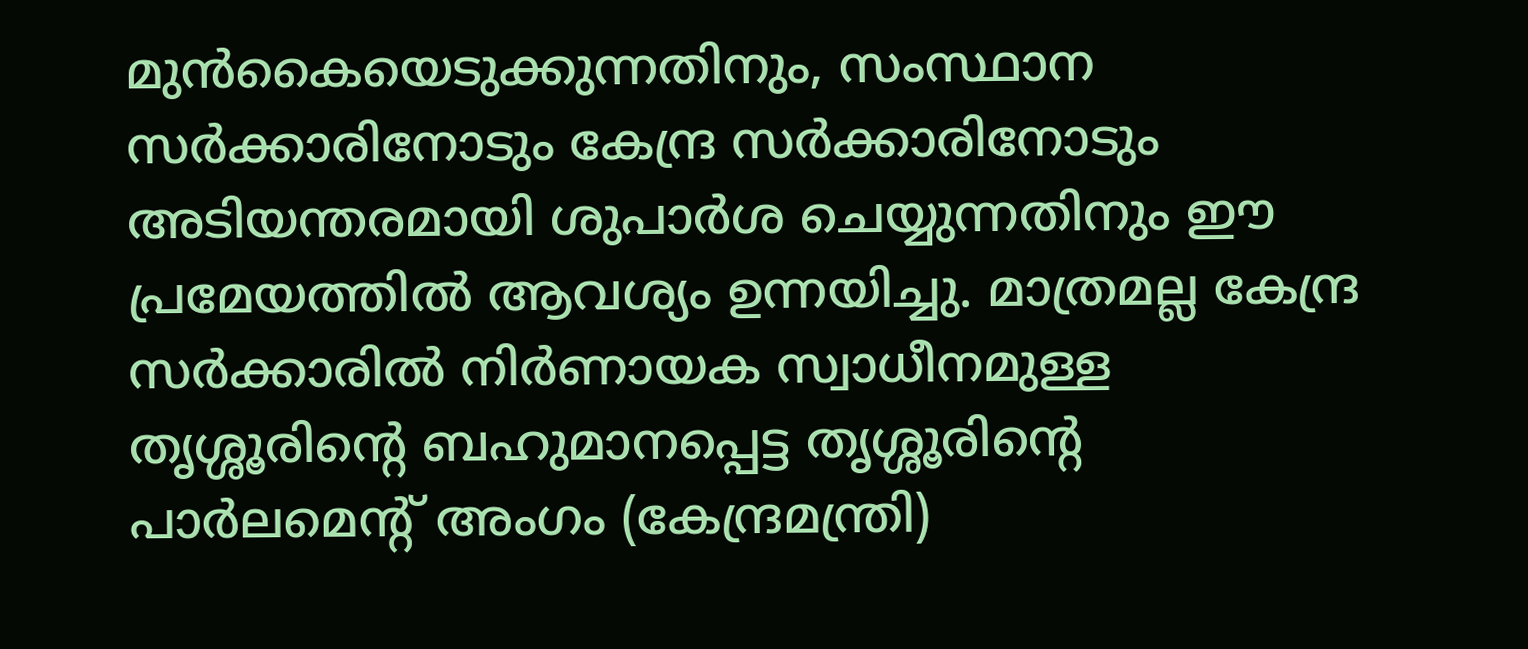മുൻകൈയെടുക്കുന്നതിനും, സംസ്ഥാന സർക്കാരിനോടും കേന്ദ്ര സർക്കാരിനോടും അടിയന്തരമായി ശുപാർശ ചെയ്യുന്നതിനും ഈ പ്രമേയത്തിൽ ആവശ്യം ഉന്നയിച്ചു. മാത്രമല്ല കേന്ദ്ര സർക്കാരിൽ നിർണായക സ്വാധീനമുള്ള തൃശ്ശൂരിൻ്റെ ബഹുമാനപ്പെട്ട തൃശ്ശൂരിൻ്റെ പാർലമെൻ്റ് അംഗം (കേന്ദ്രമന്ത്രി)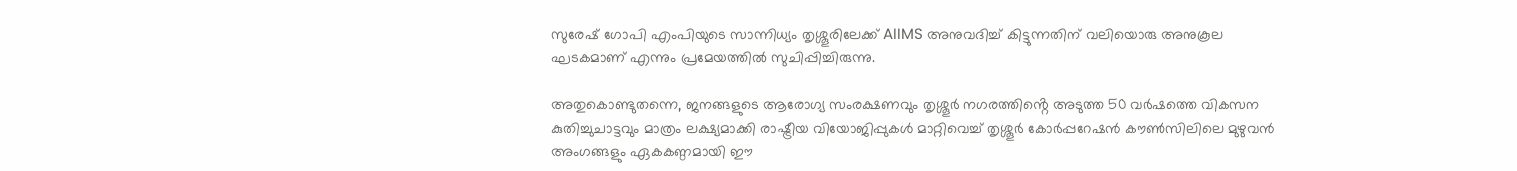സുരേഷ് ഗോപി എംപിയുടെ സാന്നിധ്യം തൃശ്ശൂരിലേക്ക് AIIMS അനുവദിച്ച് കിട്ടുന്നതിന് വലിയൊരു അനുകൂല ഘടകമാണ് എന്നും പ്രമേയത്തിൽ സുചിപ്പിച്ചിരുന്നു.

അതുകൊണ്ടുതന്നെ, ജനങ്ങളുടെ ആരോഗ്യ സംരക്ഷണവും തൃശ്ശൂർ നഗരത്തിൻ്റെ അടുത്ത 50 വർഷത്തെ വികസന കുതിച്ചുചാട്ടവും മാത്രം ലക്ഷ്യമാക്കി രാഷ്ട്രീയ വിയോജിപ്പുകൾ മാറ്റിവെച്ച് തൃശ്ശൂർ കോർപ്പറേഷൻ കൗൺസിലിലെ മുഴുവൻ അംഗങ്ങളും ഏകകണ്ഠമായി ഈ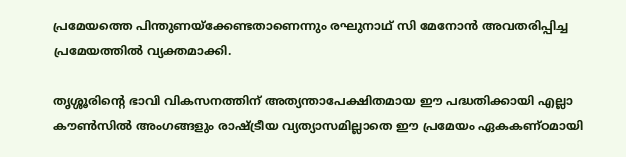പ്രമേയത്തെ പിന്തുണയ്ക്കേണ്ടതാണെന്നും രഘുനാഥ് സി മേനോൻ അവതരിപ്പിച്ച പ്രമേയത്തിൽ വ്യക്തമാക്കി.

തൃശ്ശൂരിൻ്റെ ഭാവി വികസനത്തിന് അത്യന്താപേക്ഷിതമായ ഈ പദ്ധതിക്കായി എല്ലാ കൗൺസിൽ അംഗങ്ങളും രാഷ്ട്രീയ വ്യത്യാസമില്ലാതെ ഈ പ്രമേയം ഏകകണ്ഠമായി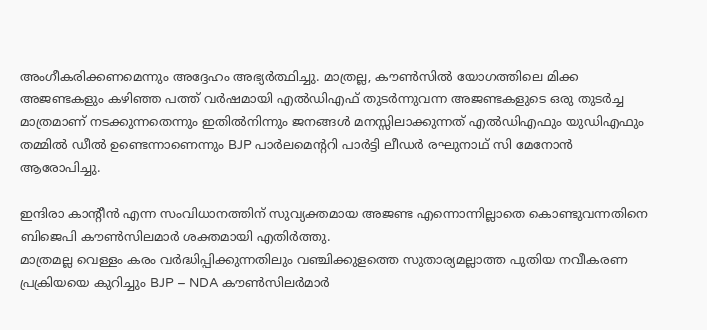അംഗീകരിക്കണമെന്നും അദ്ദേഹം അഭ്യർത്ഥിച്ചു. മാത്രല്ല, കൗൺസിൽ യോഗത്തിലെ മിക്ക അജണ്ടകളും കഴിഞ്ഞ പത്ത് വർഷമായി എൽഡിഎഫ് തുടർന്നുവന്ന അജണ്ടകളുടെ ഒരു തുടർച്ച മാത്രമാണ് നടക്കുന്നതെന്നും ഇതിൽനിന്നും ജനങ്ങൾ മനസ്സിലാക്കുന്നത് എൽഡിഎഫും യുഡിഎഫും തമ്മിൽ ഡീൽ ഉണ്ടെന്നാണെന്നും BJP പാർലമെൻ്ററി പാർട്ടി ലീഡർ രഘുനാഥ് സി മേനോൻ ആരോപിച്ചു.

ഇന്ദിരാ കാൻ്റീൻ എന്ന സംവിധാനത്തിന് സുവ്യക്തമായ അജണ്ട എന്നൊന്നില്ലാതെ കൊണ്ടുവന്നതിനെ ബിജെപി കൗൺസിലമാർ ശക്തമായി എതിർത്തു.
മാത്രമല്ല വെള്ളം കരം വർദ്ധിപ്പിക്കുന്നതിലും വഞ്ചിക്കുളത്തെ സുതാര്യമല്ലാത്ത പുതിയ നവീകരണ പ്രക്രിയയെ കുറിച്ചും BJP – NDA കൗൺസിലർമാർ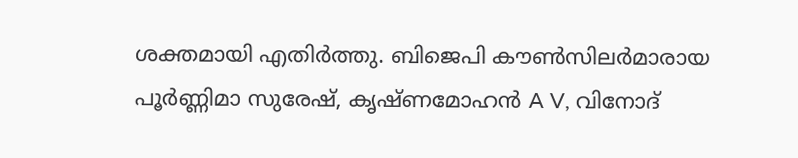ശക്തമായി എതിർത്തു. ബിജെപി കൗൺസിലർമാരായ പൂർണ്ണിമാ സുരേഷ്, കൃഷ്ണമോഹൻ A V, വിനോദ്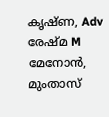കൃഷ്ണ, Adv രേഷ്മ M മേനോൻ, മുംതാസ്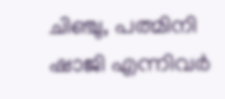ചിഞ്ചു, പത്മിനി ഷാജി എന്നിവർ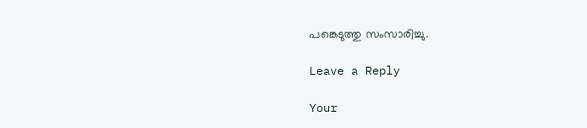പങ്കെടുത്തു സംസാരിച്ചു.

Leave a Reply

Your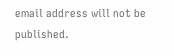email address will not be published.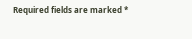Required fields are marked *